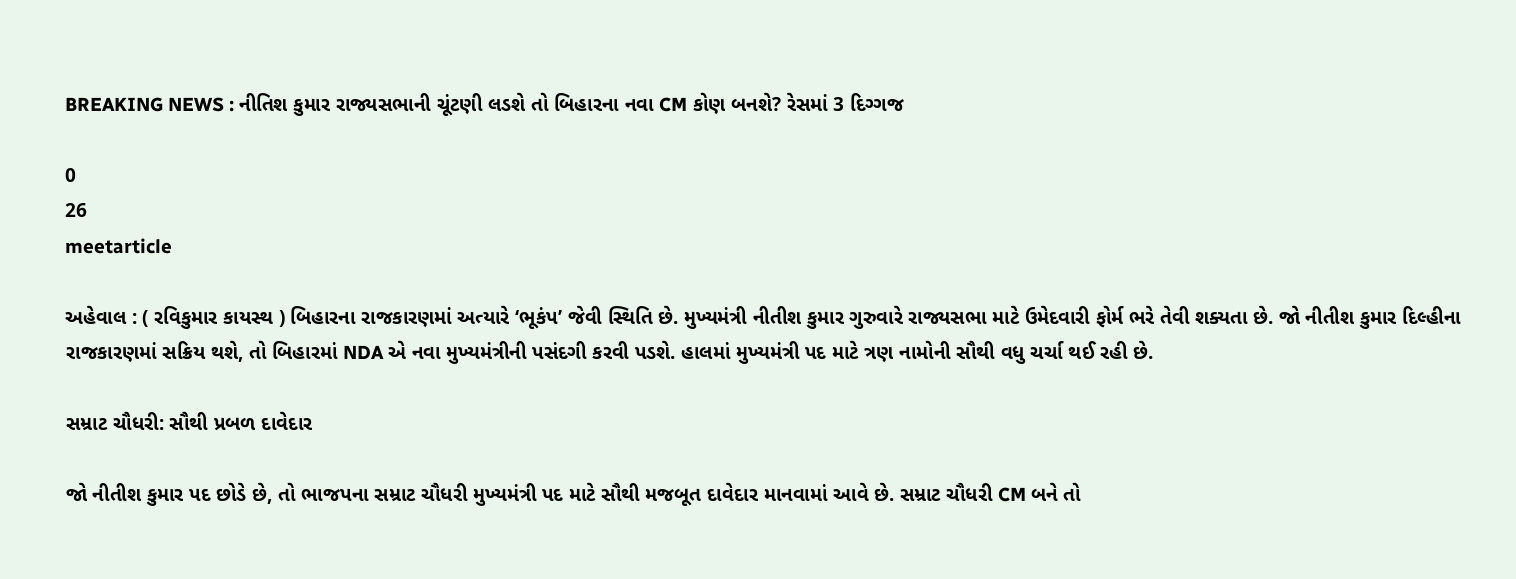BREAKING NEWS : નીતિશ કુમાર રાજ્યસભાની ચૂંટણી લડશે તો બિહારના નવા CM કોણ બનશે? રેસમાં 3 દિગ્ગજ

0
26
meetarticle

અહેવાલ : ( રવિકુમાર કાયસ્થ ) બિહારના રાજકારણમાં અત્યારે ‘ભૂકંપ’ જેવી સ્થિતિ છે. મુખ્યમંત્રી નીતીશ કુમાર ગુરુવારે રાજ્યસભા માટે ઉમેદવારી ફોર્મ ભરે તેવી શક્યતા છે. જો નીતીશ કુમાર દિલ્હીના રાજકારણમાં સક્રિય થશે, તો બિહારમાં NDA એ નવા મુખ્યમંત્રીની પસંદગી કરવી પડશે. હાલમાં મુખ્યમંત્રી પદ માટે ત્રણ નામોની સૌથી વધુ ચર્ચા થઈ રહી છે.

સમ્રાટ ચૌધરી: સૌથી પ્રબળ દાવેદાર

જો નીતીશ કુમાર પદ છોડે છે, તો ભાજપના સમ્રાટ ચૌધરી મુખ્યમંત્રી પદ માટે સૌથી મજબૂત દાવેદાર માનવામાં આવે છે. સમ્રાટ ચૌધરી CM બને તો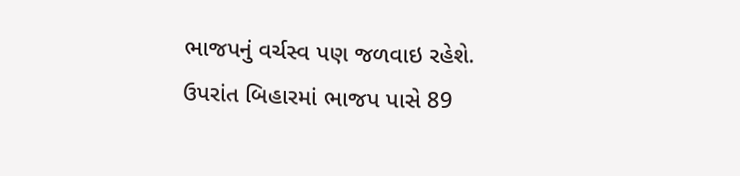ભાજપનું વર્ચસ્વ પણ જળવાઇ રહેશે. ઉપરાંત બિહારમાં ભાજપ પાસે 89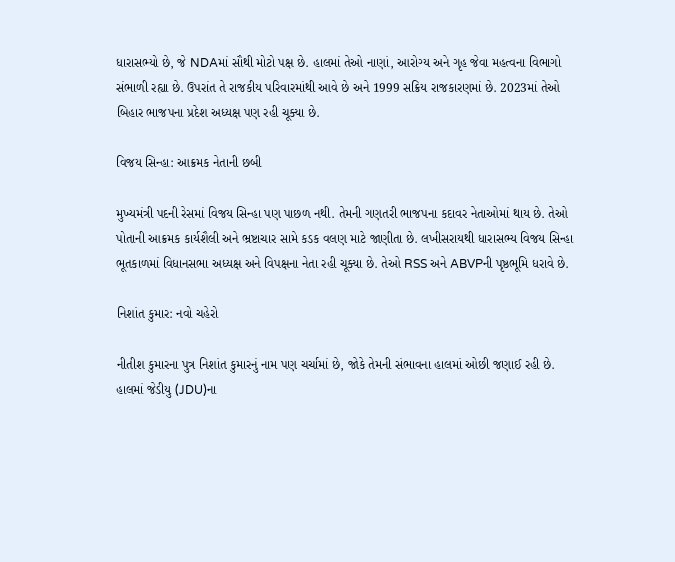ધારાસભ્યો છે, જે NDAમાં સૌથી મોટો પક્ષ છે. હાલમાં તેઓ નાણાં, આરોગ્ય અને ગૃહ જેવા મહત્વના વિભાગો સંભાળી રહ્યા છે. ઉપરાંત તે રાજકીય પરિવારમાંથી આવે છે અને 1999 સક્રિય રાજકારણમાં છે. 2023માં તેઓ બિહાર ભાજપના પ્રદેશ અધ્યક્ષ પણ રહી ચૂક્યા છે.

વિજય સિન્હા: આક્રમક નેતાની છબી

મુખ્યમંત્રી પદની રેસમાં વિજય સિન્હા પણ પાછળ નથી. તેમની ગણતરી ભાજપના કદાવર નેતાઓમાં થાય છે. તેઓ પોતાની આક્રમક કાર્યશૈલી અને ભ્રષ્ટાચાર સામે કડક વલણ માટે જાણીતા છે. લખીસરાયથી ધારાસભ્ય વિજય સિન્હા ભૂતકાળમાં વિધાનસભા અધ્યક્ષ અને વિપક્ષના નેતા રહી ચૂક્યા છે. તેઓ RSS અને ABVPની પૃષ્ઠભૂમિ ધરાવે છે.

નિશાંત કુમાર: નવો ચહેરો

નીતીશ કુમારના પુત્ર નિશાંત કુમારનું નામ પણ ચર્ચામાં છે, જોકે તેમની સંભાવના હાલમાં ઓછી જણાઈ રહી છે. હાલમાં જેડીયુ (JDU)ના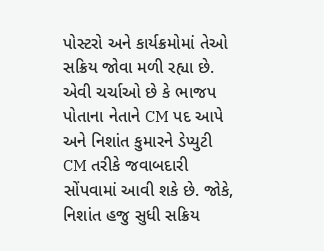પોસ્ટરો અને કાર્યક્રમોમાં તેઓ સક્રિય જોવા મળી રહ્યા છે. એવી ચર્ચાઓ છે કે ભાજપ પોતાના નેતાને CM પદ આપે અને નિશાંત કુમારને ડેપ્યુટી CM તરીકે જવાબદારી સોંપવામાં આવી શકે છે. જોકે, નિશાંત હજુ સુધી સક્રિય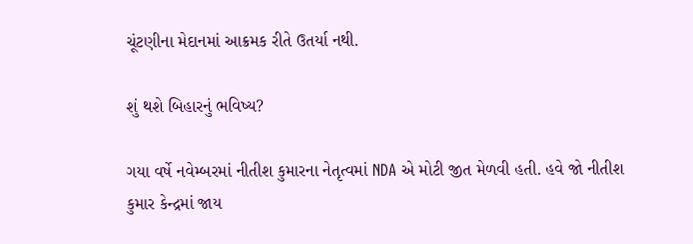ચૂંટણીના મેદાનમાં આક્રમક રીતે ઉતર્યા નથી.

શું થશે બિહારનું ભવિષ્ય?

ગયા વર્ષે નવેમ્બરમાં નીતીશ કુમારના નેતૃત્વમાં NDA એ મોટી જીત મેળવી હતી. હવે જો નીતીશ કુમાર કેન્દ્રમાં જાય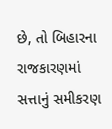છે, તો બિહારના રાજકારણમાં સત્તાનું સમીકરણ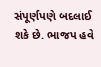સંપૂર્ણપણે બદલાઈ શકે છે. ભાજપ હવે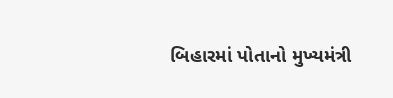બિહારમાં પોતાનો મુખ્યમંત્રી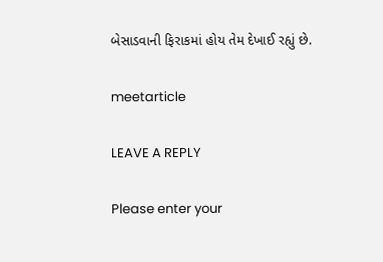બેસાડવાની ફિરાકમાં હોય તેમ દેખાઈ રહ્યું છે.

meetarticle

LEAVE A REPLY

Please enter your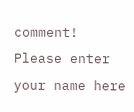comment!
Please enter your name here